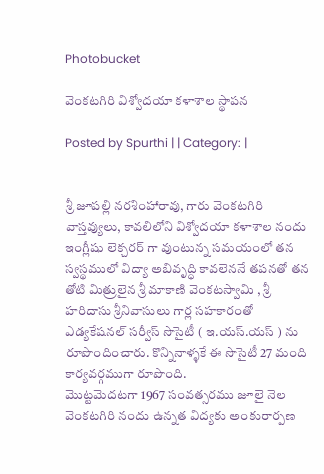Photobucket

వెంకటగిరి విశ్వోదయా కళాశాల స్థాపన

Posted by Spurthi | | Category: |


శ్రీ జూపల్లి నరశింహారావు, గారు వెంకటగిరి వాస్తవ్యులు, కావలిలోని విశ్వోదయా కళాశాల నందు ఇంగ్లీషు లెక్చరర్ గా వుంటున్న సమయంలో తన స్వస్థములో విద్యా అబివృద్ధి కావలెననే తపనతో తన తోటి మిత్రులైన శ్రీ మాకాణి వెంకటస్వామి , శ్రీ హరిదాసు శ్రీనివాసులు గార్ల సహకారంతో ఎడ్యకేషనల్ సర్వీస్ సొసైటీ ( ఇ.యస్.యస్ ) ను రూపొందించారు. కొన్నినాళ్ళకే ఈ సొసైటీ 27 మంది కార్యవర్గముగా రూపొంది.
మొట్టమెదటగా 1967 సంవత్సరము జూలై నెల వెంకటగిరి నందు ఉన్నత విద్యకు అంకురార్పణ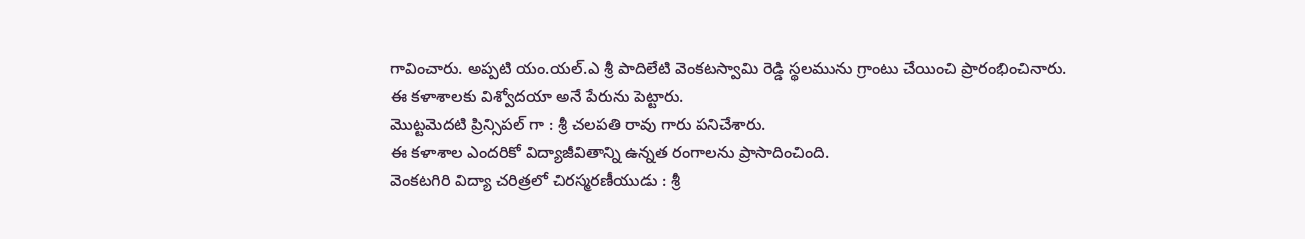గావించారు. అప్పటి యం.యల్.ఎ శ్రీ పాదిలేటి వెంకటస్వామి రెడ్డి స్థలమును గ్రాంటు చేయించి ప్రారంభించినారు.
ఈ కళాశాలకు విశ్వోదయా అనే పేరును పెట్టారు.
మొట్టమెదటి ప్రిన్సిపల్ గా : శ్రీ చలపతి రావు గారు పనిచేశారు.
ఈ కళాశాల ఎందరికో విద్యాజీవితాన్ని ఉన్నత రంగాలను ప్రాసాదించింది.
వెంకటగిరి విద్యా చరిత్రలో చిరస్మరణీయుడు : శ్రీ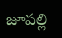జూపల్లి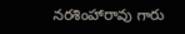నరశింహారావు గారు